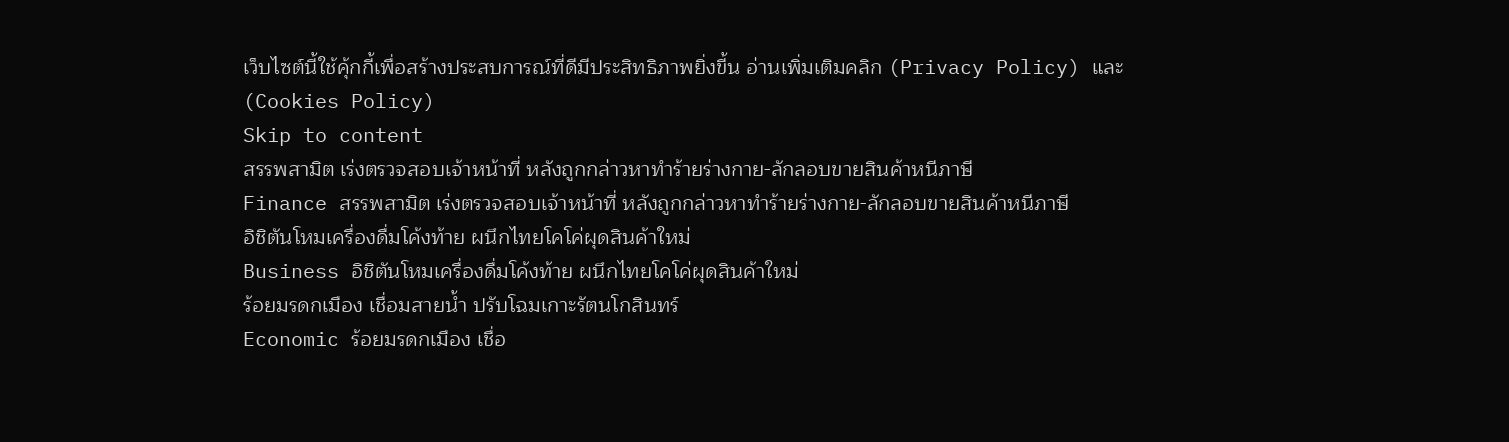เว็บไซต์นี้ใช้คุ้กกี้เพื่อสร้างประสบการณ์ที่ดีมีประสิทธิภาพยิ่งขี้น อ่านเพิ่มเติมคลิก (Privacy Policy) และ (Cookies Policy)
Skip to content
สรรพสามิต เร่งตรวจสอบเจ้าหน้าที่ หลังถูกกล่าวหาทำร้ายร่างกาย-ลักลอบขายสินค้าหนีภาษี
Finance สรรพสามิต เร่งตรวจสอบเจ้าหน้าที่ หลังถูกกล่าวหาทำร้ายร่างกาย-ลักลอบขายสินค้าหนีภาษี
อิชิตันโหมเครื่องดื่มโค้งท้าย ผนึกไทยโคโค่ผุดสินค้าใหม่
Business อิชิตันโหมเครื่องดื่มโค้งท้าย ผนึกไทยโคโค่ผุดสินค้าใหม่
ร้อยมรดกเมือง เชื่อมสายน้ำ ปรับโฉมเกาะรัตนโกสินทร์
Economic ร้อยมรดกเมือง เชื่อ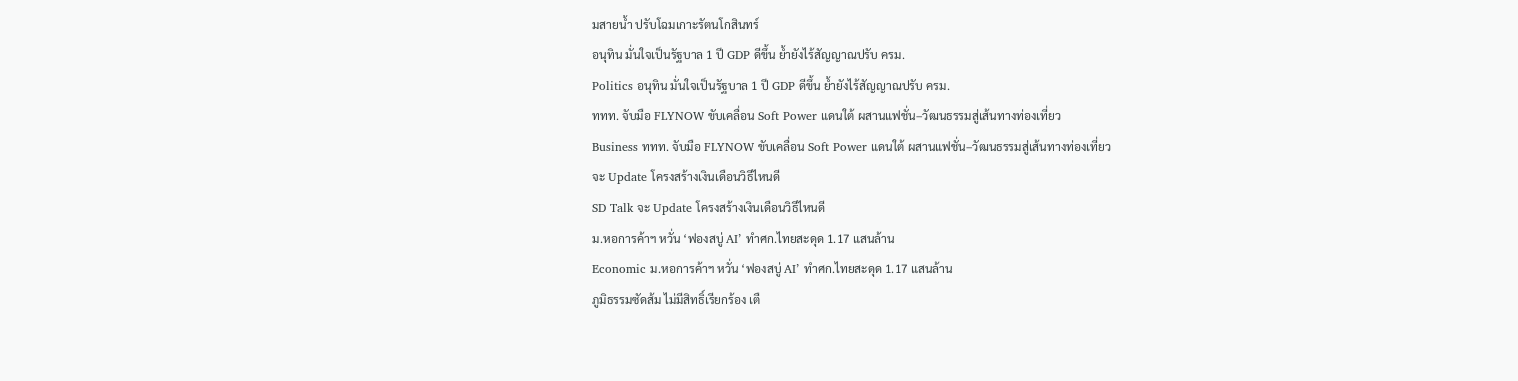มสายน้ำ ปรับโฉมเกาะรัตนโกสินทร์
อนุทิน มั่นใจเป็นรัฐบาล 1 ปี GDP ดีขึ้น ย้ำยังไร้สัญญาณปรับ ครม.
Politics อนุทิน มั่นใจเป็นรัฐบาล 1 ปี GDP ดีขึ้น ย้ำยังไร้สัญญาณปรับ ครม.
ททท. จับมือ FLYNOW ขับเคลื่อน Soft Power แดนใต้ ผสานแฟชั่น–วัฒนธรรมสู่เส้นทางท่องเที่ยว
Business ททท. จับมือ FLYNOW ขับเคลื่อน Soft Power แดนใต้ ผสานแฟชั่น–วัฒนธรรมสู่เส้นทางท่องเที่ยว
จะ Update โครงสร้างเงินเดือนวิธีไหนดี
SD Talk จะ Update โครงสร้างเงินเดือนวิธีไหนดี
ม.หอการค้าฯ หวั่น ‘ฟองสบู่ AI’ ทำศก.ไทยสะดุด 1.17 แสนล้าน
Economic ม.หอการค้าฯ หวั่น ‘ฟองสบู่ AI’ ทำศก.ไทยสะดุด 1.17 แสนล้าน
ภูมิธรรมซัดส้ม ไม่มีสิทธิ์เรียกร้อง เตื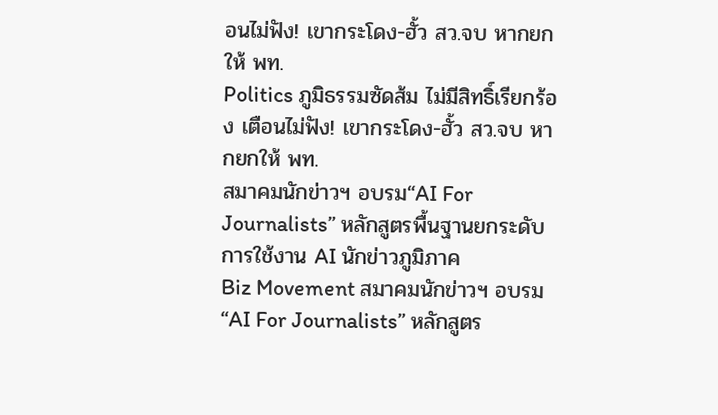อนไม่ฟัง! เขากระโดง-ฮั้ว สว.จบ หากยกให้ พท.
Politics ภูมิธรรมซัดส้ม ไม่มีสิทธิ์เรียกร้อง เตือนไม่ฟัง! เขากระโดง-ฮั้ว สว.จบ หากยกให้ พท.
สมาคมนักข่าวฯ อบรม“AI For Journalists” หลักสูตรพื้นฐานยกระดับการใช้งาน AI นักข่าวภูมิภาค
Biz Movement สมาคมนักข่าวฯ อบรม“AI For Journalists” หลักสูตร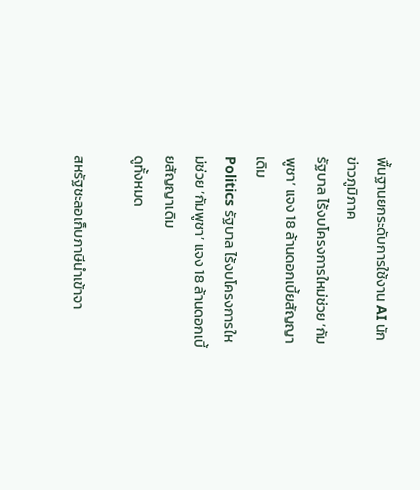พื้นฐานยกระดับการใช้งาน AI นักข่าวภูมิภาค
รัฐบาล ไร้งบโครงการใหม่ช่วย ‘กัมพูชา’ แจง 18 ล้านดอกเบี้ยสัญญาเดิม
Politics รัฐบาล ไร้งบโครงการใหม่ช่วย ‘กัมพูชา’ แจง 18 ล้านดอกเบี้ยสัญญาเดิม
ดูทั้งหมด

สหรัฐชะลอเก็บภาษีนำเข้าจา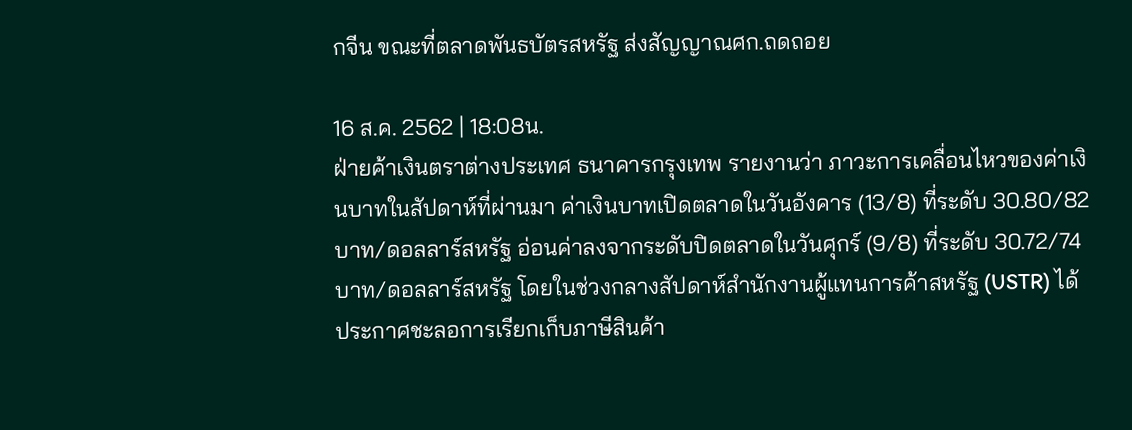กจีน ขณะที่ตลาดพันธบัตรสหรัฐ ส่งสัญญาณศก.ถดถอย

16 ส.ค. 2562 | 18:08น.
ฝ่ายค้าเงินตราต่างประเทศ ธนาคารกรุงเทพ รายงานว่า ภาวะการเคลื่อนไหวของค่าเงินบาทในสัปดาห์ที่ผ่านมา ค่าเงินบาทเปิดตลาดในวันอังคาร (13/8) ที่ระดับ 30.80/82 บาท/ดอลลาร์สหรัฐ อ่อนค่าลงจากระดับปิดตลาดในวันศุกร์ (9/8) ที่ระดับ 30.72/74 บาท/ดอลลาร์สหรัฐ โดยในช่วงกลางสัปดาห์สำนักงานผู้แทนการค้าสหรัฐ (USTR) ได้ประกาศชะลอการเรียกเก็บภาษีสินค้า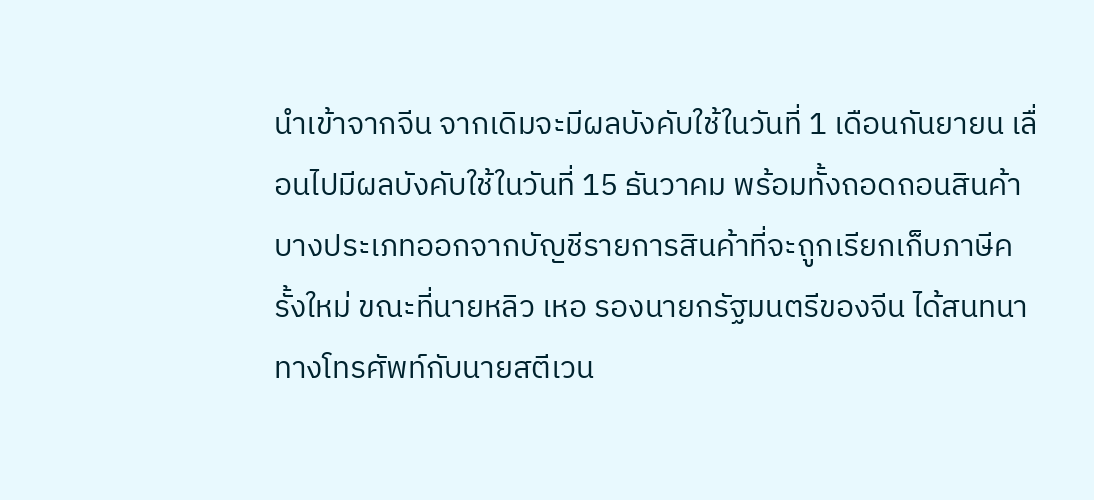นำเข้าจากจีน จากเดิมจะมีผลบังคับใช้ในวันที่ 1 เดือนกันยายน เลื่อนไปมีผลบังคับใช้ในวันที่ 15 ธันวาคม พร้อมทั้งถอดถอนสินค้าบางประเภทออกจากบัญชีรายการสินค้าที่จะถูกเรียกเก็บภาษีครั้งใหม่ ขณะที่นายหลิว เหอ รองนายกรัฐมนตรีของจีน ได้สนทนาทางโทรศัพท์กับนายสตีเวน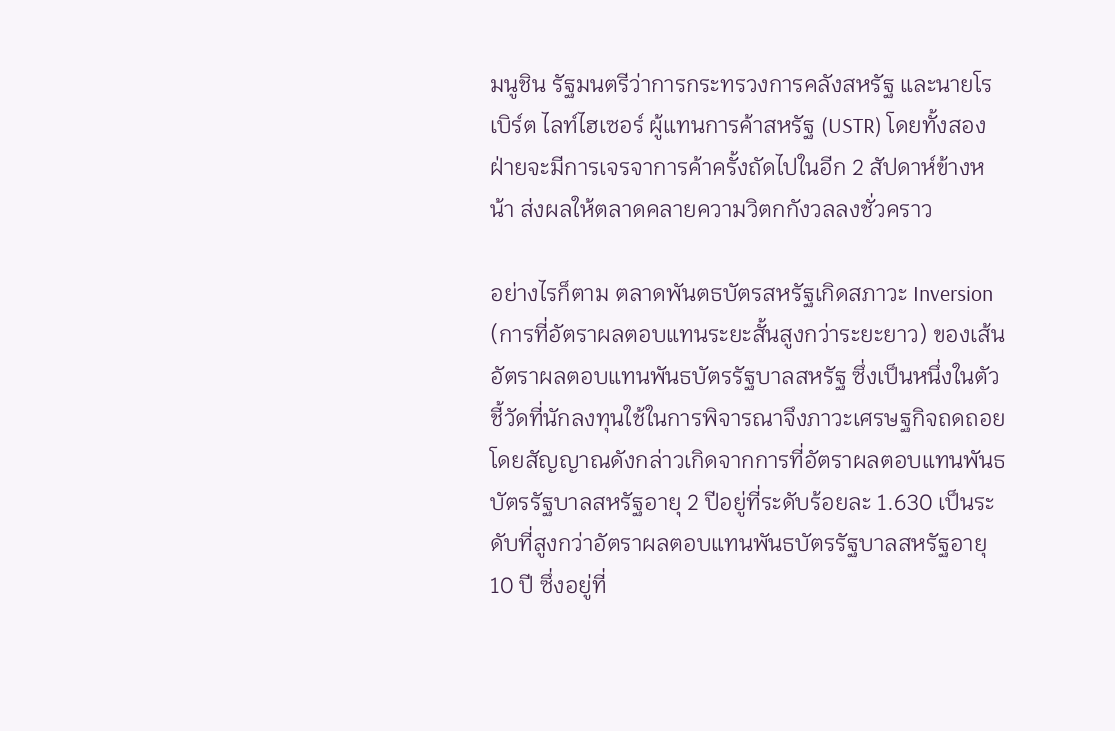มนูชิน รัฐมนตรีว่าการกระทรวงการคลังสหรัฐ และนายโรเบิร์ต ไลท์ไฮเซอร์ ผู้แทนการค้าสหรัฐ (USTR) โดยทั้งสองฝ่ายจะมีการเจรจาการค้าครั้งถัดไปในอีก 2 สัปดาห์ข้างหน้า ส่งผลให้ตลาดคลายความวิตกกังวลลงชั่วคราว

อย่างไรก็ตาม ตลาดพันตธบัตรสหรัฐเกิดสภาวะ Inversion (การที่อัตราผลตอบแทนระยะสั้นสูงกว่าระยะยาว) ของเส้นอัตราผลตอบแทนพันธบัตรรัฐบาลสหรัฐ ซึ่งเป็นหนึ่งในตัวชี้วัดที่นักลงทุนใช้ในการพิจารณาจึงภาวะเศรษฐกิจถดถอย โดยสัญญาณดังกล่าวเกิดจากการที่อัตราผลตอบแทนพันธบัตรรัฐบาลสหรัฐอายุ 2 ปีอยู่ที่ระดับร้อยละ 1.630 เป็นระดับที่สูงกว่าอัตราผลตอบแทนพันธบัตรรัฐบาลสหรัฐอายุ 10 ปี ซึ่งอยู่ที่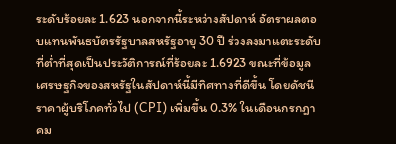ระดับร้อยละ 1.623 นอกจากนี้ระหว่างสัปดาห์ อัตราผลตอบแทนพันธบัตรรัฐบาลสหรัฐอายุ 30 ปี ร่วงลงมาแตะระดับที่ต่ำที่สุดเป็นประวัติการณ์ที่ร้อยละ 1.6923 ขณะที่ข้อมูลเศรษฐกิจของสหรัฐในสัปดาห์นี้มีทิศทางที่ดีขึ้น โดยดัชนีราคาผู้บริโภคทั่วไป (CPI) เพิ่มขึ้น 0.3% ในเดือนกรกฎาคม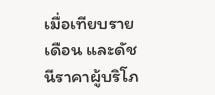เมื่อเทียบรายเดือน และดัชนีราคาผู้บริโภ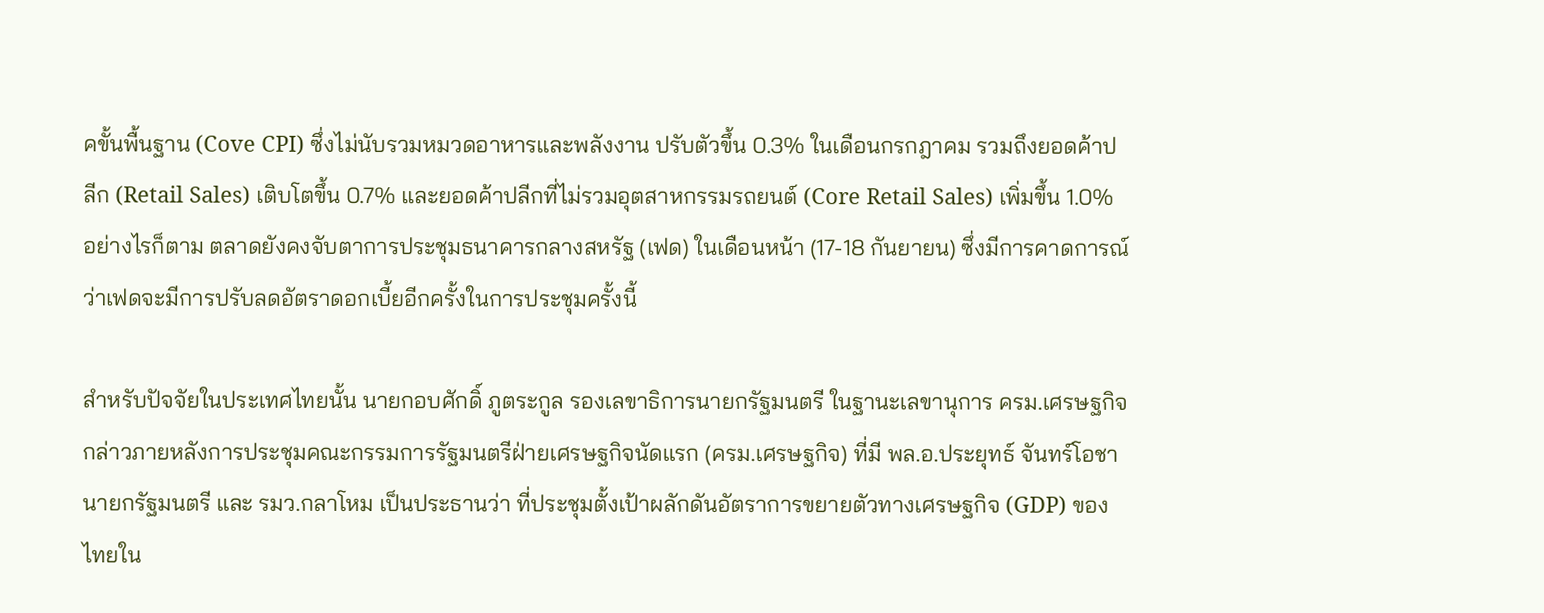คขั้นพื้นฐาน (Cove CPI) ซึ่งไม่นับรวมหมวดอาหารและพลังงาน ปรับตัวขึ้น 0.3% ในเดือนกรกฎาคม รวมถึงยอดค้าปลีก (Retail Sales) เติบโตขึ้น 0.7% และยอดค้าปลีกที่ไม่รวมอุตสาหกรรมรถยนต์ (Core Retail Sales) เพิ่มขึ้น 1.0% อย่างไรก็ตาม ตลาดยังคงจับตาการประชุมธนาคารกลางสหรัฐ (เฟด) ในเดือนหน้า (17-18 กันยายน) ซึ่งมีการคาดการณ์ว่าเฟดจะมีการปรับลดอัตราดอกเบี้ยอีกครั้งในการประชุมครั้งนี้

สำหรับปัจจัยในประเทศไทยนั้น นายกอบศักดิ์ ภูตระกูล รองเลขาธิการนายกรัฐมนตรี ในฐานะเลขานุการ ครม.เศรษฐกิจ กล่าวภายหลังการประชุมคณะกรรมการรัฐมนตรีฝ่ายเศรษฐกิจนัดแรก (ครม.เศรษฐกิจ) ที่มี พล.อ.ประยุทธ์ จันทร์โอชา นายกรัฐมนตรี และ รมว.กลาโหม เป็นประธานว่า ที่ประชุมตั้งเป้าผลักดันอัตราการขยายตัวทางเศรษฐกิจ (GDP) ของไทยใน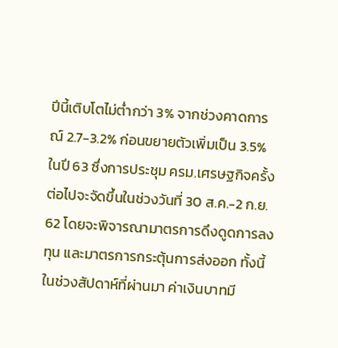ปีนี้เติบโตไม่ต่ำกว่า 3% จากช่วงคาดการณ์ 2.7-3.2% ก่อนขยายตัวเพิ่มเป็น 3.5% ในปี 63 ซึ่งการประชุม ครม.เศรษฐกิจครั้งต่อไปจะจัดขึ้นในช่วงวันที่ 30 ส.ค.-2 ก.ย. 62 โดยจะพิจารณามาตรการดึงดูดการลงทุน และมาตรการกระตุ้นการส่งออก ทั้งนี้ในช่วงสัปดาห์ที่ผ่านมา ค่าเงินบาทมี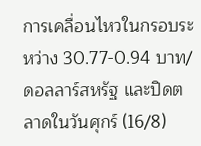การเคลื่อนไหวในกรอบระหว่าง 30.77-0.94 บาท/ดอลลาร์สหรัฐ และปิดตลาดในวันศุกร์ (16/8)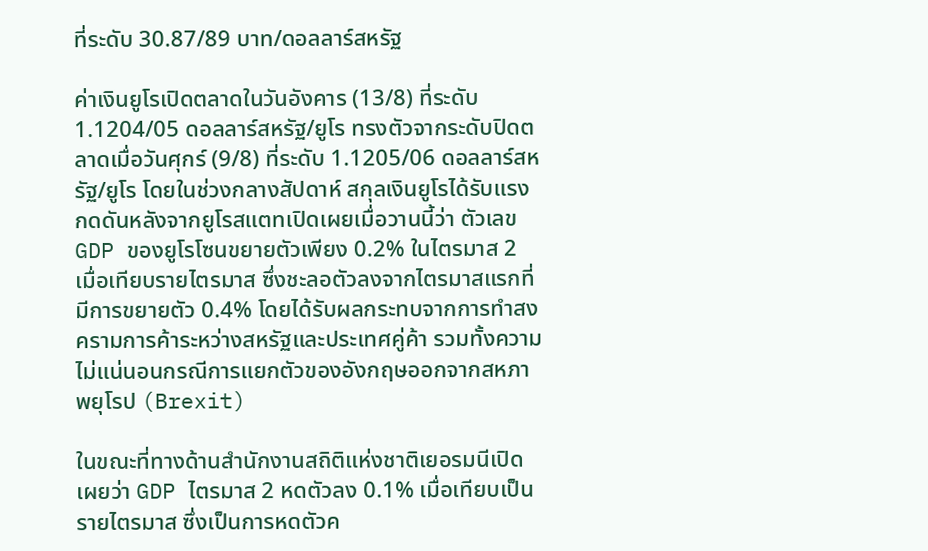ที่ระดับ 30.87/89 บาท/ดอลลาร์สหรัฐ

ค่าเงินยูโรเปิดตลาดในวันอังคาร (13/8) ที่ระดับ 1.1204/05 ดอลลาร์สหรัฐ/ยูโร ทรงตัวจากระดับปิดตลาดเมื่อวันศุกร์ (9/8) ที่ระดับ 1.1205/06 ดอลลาร์สหรัฐ/ยูโร โดยในช่วงกลางสัปดาห์ สกุลเงินยูโรได้รับแรงกดดันหลังจากยูโรสแตทเปิดเผยเมื่อวานนี้ว่า ตัวเลข GDP ของยูโรโซนขยายตัวเพียง 0.2% ในไตรมาส 2 เมื่อเทียบรายไตรมาส ซึ่งชะลอตัวลงจากไตรมาสแรกที่มีการขยายตัว 0.4% โดยได้รับผลกระทบจากการทำสงครามการค้าระหว่างสหรัฐและประเทศคู่ค้า รวมทั้งความไม่แน่นอนกรณีการแยกตัวของอังกฤษออกจากสหภาพยุโรป (Brexit)

ในขณะที่ทางด้านสำนักงานสถิติแห่งชาติเยอรมนีเปิดเผยว่า GDP ไตรมาส 2 หดตัวลง 0.1% เมื่อเทียบเป็นรายไตรมาส ซึ่งเป็นการหดตัวค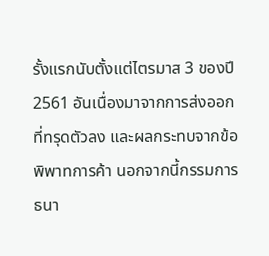รั้งแรกนับตั้งแต่ไตรมาส 3 ของปี 2561 อันเนื่องมาจากการส่งออกที่ทรุดตัวลง และผลกระทบจากข้อพิพาทการค้า นอกจากนี้กรรมการธนา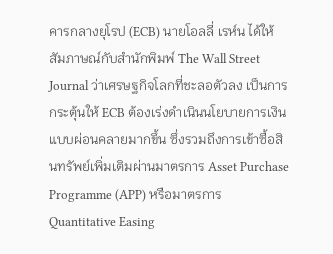คารกลางยุโรป (ECB) นายโอลลี่ เรห์น ได้ให้สัมภาษณ์กับสำนักพิมพ์ The Wall Street Journal ว่าเศรษฐกิจโลกที่ชะลอตัวลง เป็นการกระตุ้นให้ ECB ต้องเร่งดำเนินนโยบายการเงินแบบผ่อนคลายมากขึ้น ซึ่งรวมถึงการเข้าซื้อสินทรัพย์เพิ่มเติมผ่านมาตรการ Asset Purchase Programme (APP) หรือมาตรการ Quantitative Easing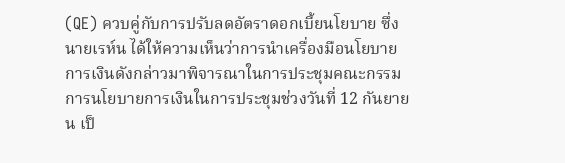(QE) ควบคู่กับการปรับลดอัตราดอกเบี้ยนโยบาย ซึ่งนายเรห์น ได้ให้ความเห็นว่าการนำเครื่องมือนโยบายการเงินดังกล่าวมาพิจารณาในการประชุมคณะกรรมการนโยบายการเงินในการประชุมช่วงวันที่ 12 กันยายน เป็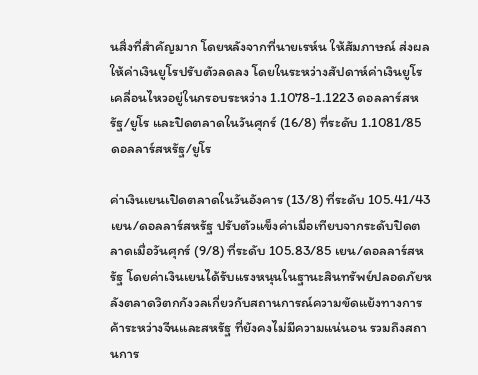นสิ่งที่สำคัญมาก โดยหลังจากที่นายเรห์น ให้สัมภาษณ์ ส่งผลให้ค่าเงินยูโรปรับตัวลดลง โดยในระหว่างสัปดาห์ค่าเงินยูโรเคลื่อนไหวอยู่ในกรอบระหว่าง 1.1078-1.1223 ดอลลาร์สหรัฐ/ยูโร และปิดตลาดในวันศุกร์ (16/8) ที่ระดับ 1.1081/85 ดอลลาร์สหรัฐ/ยูโร

ค่าเงินเยนเปิดตลาดในวันอังคาร (13/8) ที่ระดับ 105.41/43 เยน/ดอลลาร์สหรัฐ ปรับตัวแข็งค่าเมื่อเทียบจากระดับปิดตลาดเมื่อวันศุกร์ (9/8) ที่ระดับ 105.83/85 เยน/ดอลลาร์สหรัฐ โดยค่าเงินเยนได้รับแรงหนุนในฐานะสินทรัพย์ปลอดภัยหลังตลาดวิตกกังวลเกี่ยวกับสถานการณ์ความขัดแย้งทางการค้าระหว่างจีนและสหรัฐ ที่ยังคงไม่มีความแน่นอน รวมถึงสถานการ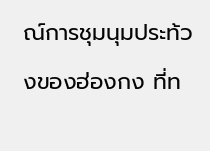ณ์การชุมนุมประท้วงของฮ่องกง ที่ท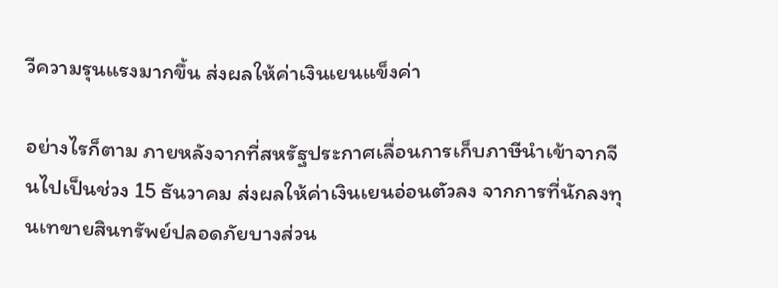วีความรุนแรงมากขึ้น ส่งผลให้ค่าเงินเยนแข็งค่า

อย่างไรก็ตาม ภายหลังจากที่สหรัฐประกาศเลื่อนการเก็บภาษีนำเข้าจากจีนไปเป็นช่วง 15 ธันวาคม ส่งผลให้ค่าเงินเยนอ่อนตัวลง จากการที่นักลงทุนเทขายสินทรัพย์ปลอดภัยบางส่วน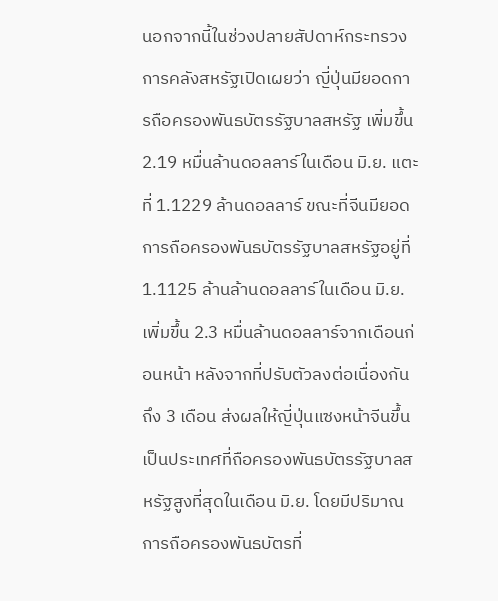นอกจากนี้ในช่วงปลายสัปดาห์กระทรวงการคลังสหรัฐเปิดเผยว่า ญี่ปุ่นมียอดการถือครองพันธบัตรรัฐบาลสหรัฐ เพิ่มขึ้น 2.19 หมื่นล้านดอลลาร์ในเดือน มิ.ย. แตะที่ 1.1229 ล้านดอลลาร์ ขณะที่จีนมียอดการถือครองพันธบัตรรัฐบาลสหรัฐอยู่ที่ 1.1125 ล้านล้านดอลลาร์ในเดือน มิ.ย.เพิ่มขึ้น 2.3 หมื่นล้านดอลลาร์จากเดือนก่อนหน้า หลังจากที่ปรับตัวลงต่อเนื่องกันถึง 3 เดือน ส่งผลให้ญี่ปุ่นแซงหน้าจีนขึ้นเป็นประเทศที่ถือครองพันธบัตรรัฐบาลสหรัฐสูงที่สุดในเดือน มิ.ย. โดยมีปริมาณการถือครองพันธบัตรที่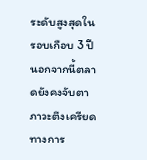ระดับสูงสุดในรอบเกือบ 3 ปี นอกจากนี้ตลาดยังคงจับตาภาวะตึงเครียดทางการ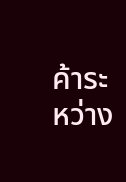ค้าระหว่าง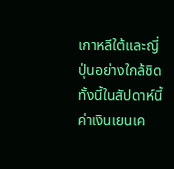เกาหลีใต้และญี่ปุ่นอย่างใกล้ชิด ทั้งนี้ในสัปดาห์นี้ค่าเงินเยนเค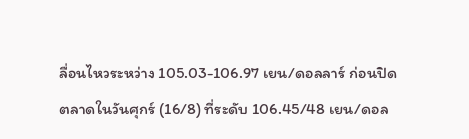ลื่อนไหวระหว่าง 105.03-106.97 เยน/ดอลลาร์ ก่อนปิดตลาดในวันศุกร์ (16/8) ที่ระดับ 106.45/48 เยน/ดอล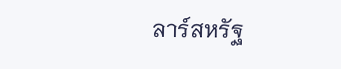ลาร์สหรัฐ